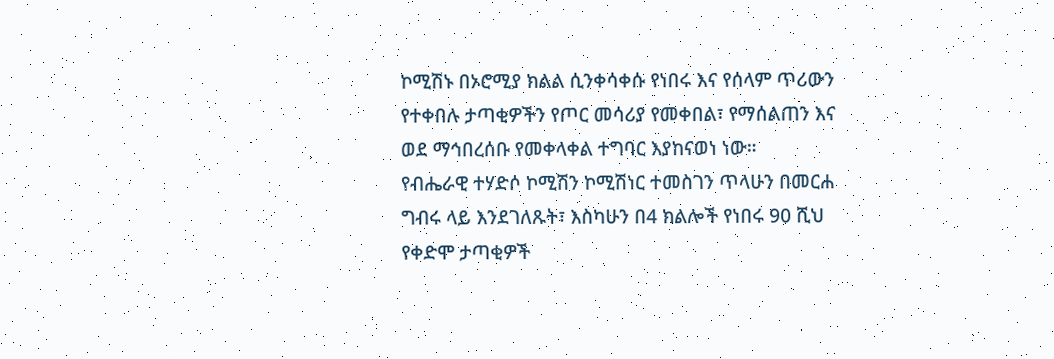ኮሚሽኑ በኦሮሚያ ክልል ሲንቀሳቀሱ የነበሩ እና የሰላም ጥሪውን የተቀበሉ ታጣቂዎችን የጦር መሳሪያ የመቀበል፣ የማሰልጠን እና ወደ ማኅበረሰቡ የመቀላቀል ተግባር እያከናወነ ነው።
የብሔራዊ ተሃድሶ ኮሚሽን ኮሚሽነር ተመስገን ጥላሁን በመርሐ ግብሩ ላይ እንደገለጹት፣ እስካሁን በ4 ክልሎች የነበሩ 90 ሺህ የቀድሞ ታጣቂዎች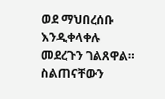ወደ ማህበረሰቡ እንዲቀላቀሉ መደረጉን ገልጸዋል።
ስልጠናቸውን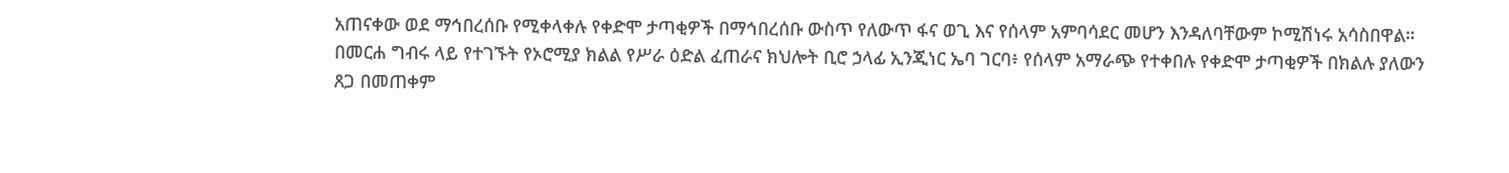አጠናቀው ወደ ማኅበረሰቡ የሚቀላቀሉ የቀድሞ ታጣቂዎች በማኅበረሰቡ ውስጥ የለውጥ ፋና ወጊ እና የሰላም አምባሳደር መሆን እንዳለባቸውም ኮሚሽነሩ አሳስበዋል።
በመርሐ ግብሩ ላይ የተገኙት የኦሮሚያ ክልል የሥራ ዕድል ፈጠራና ክህሎት ቢሮ ኃላፊ ኢንጂነር ኤባ ገርባ፥ የሰላም አማራጭ የተቀበሉ የቀድሞ ታጣቂዎች በክልሉ ያለውን ጸጋ በመጠቀም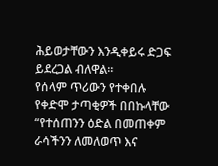ሕይወታቸውን እንዲቀይሩ ድጋፍ ይደረጋል ብለዋል።
የሰላም ጥሪውን የተቀበሉ የቀድሞ ታጣቂዎች በበኩላቸው “የተሰጠንን ዕድል በመጠቀም ራሳችንን ለመለወጥ እና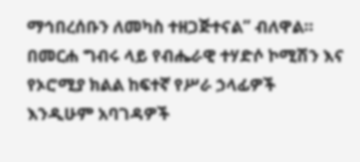ማኅበረሰቡን ለመካስ ተዘጋጅተናል” ብለዋል።
በመርሐ ግብሩ ላይ የብሔራዊ ተሃድሶ ኮሚሽን እና የኦሮሚያ ክልል ከፍተኛ የሥራ ኃላፊዎች እንዲሁም አባገዳዎች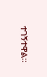ተገኝተዋል።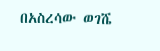በአስረሳው ወገሼ